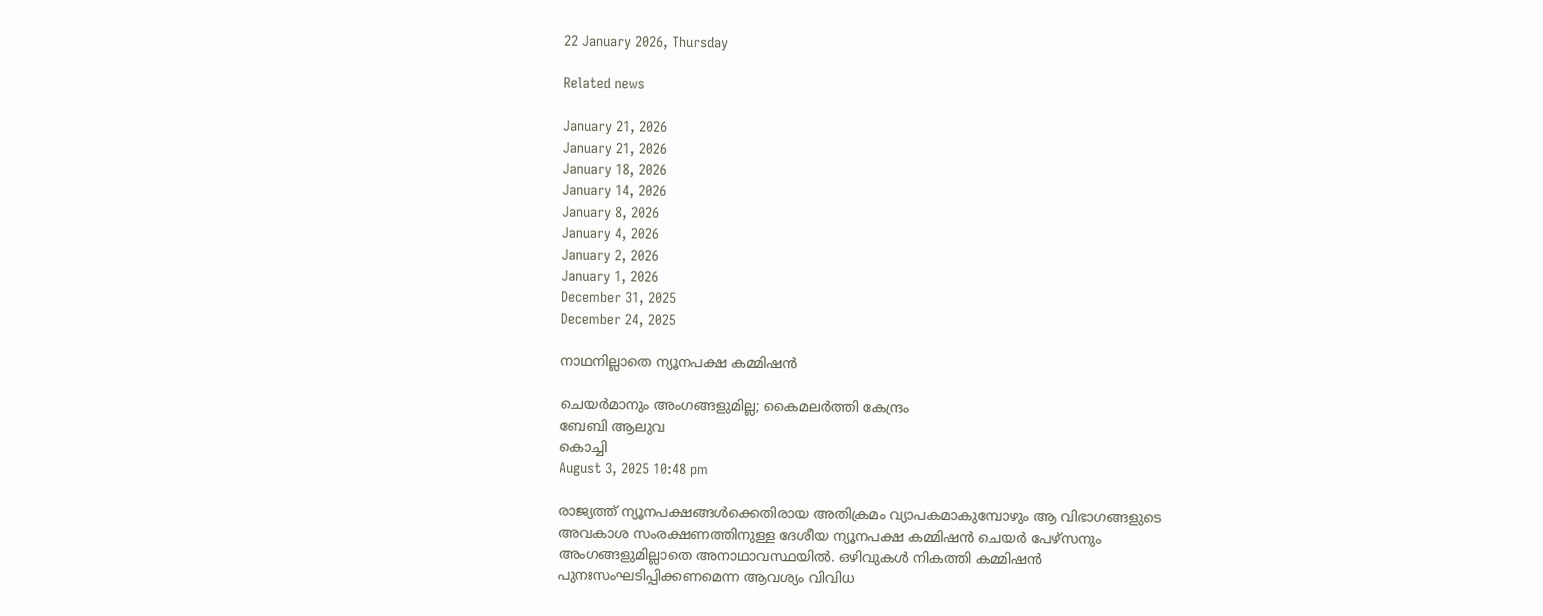22 January 2026, Thursday

Related news

January 21, 2026
January 21, 2026
January 18, 2026
January 14, 2026
January 8, 2026
January 4, 2026
January 2, 2026
January 1, 2026
December 31, 2025
December 24, 2025

നാഥനില്ലാതെ ന്യൂനപക്ഷ കമ്മിഷൻ

ചെയര്‍മാനും അംഗങ്ങളുമില്ല; കൈമലര്‍ത്തി കേന്ദ്രം
ബേബി ആലുവ
കൊച്ചി
August 3, 2025 10:48 pm

രാജ്യത്ത് ന്യൂനപക്ഷങ്ങൾക്കെതിരായ അതിക്രമം വ്യാപകമാകുമ്പോഴും ആ വിഭാഗങ്ങളുടെ അവകാശ സംരക്ഷണത്തിനുള്ള ദേശീയ ന്യൂനപക്ഷ കമ്മിഷൻ ചെയർ പേഴ്സനും അംഗങ്ങളുമില്ലാതെ അനാഥാവസ്ഥയിൽ. ഒഴിവുകൾ നികത്തി കമ്മിഷൻ പുനഃസംഘടിപ്പിക്കണമെന്ന ആവശ്യം വിവിധ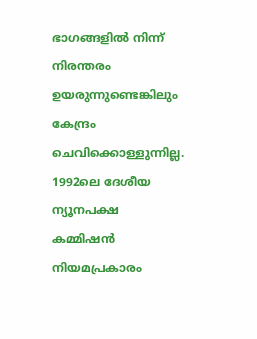ഭാഗങ്ങളിൽ നിന്ന് നിരന്തരം ഉയരുന്നുണ്ടെങ്കിലും കേന്ദ്രം ചെവിക്കൊള്ളുന്നില്ല. 1992ലെ ദേശീയ ന്യൂനപക്ഷ കമ്മിഷൻ നിയമപ്രകാരം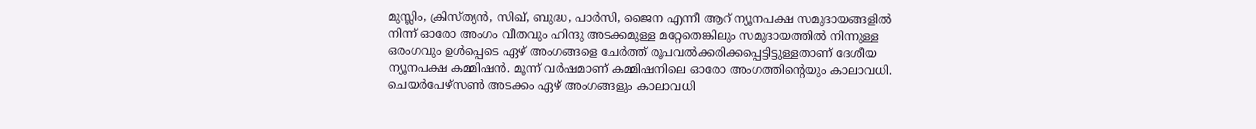മുസ്ലിം, ക്രിസ്ത്യൻ, സിഖ്, ബുദ്ധ, പാർസി, ജൈന എന്നീ ആറ് ന്യൂനപക്ഷ സമുദായങ്ങളിൽ നിന്ന് ഓരോ അംഗം വീതവും ഹിന്ദു അടക്കമുള്ള മറ്റേതെങ്കിലും സമുദായത്തിൽ നിന്നുള്ള ഒരംഗവും ഉൾപ്പെടെ ഏഴ് അംഗങ്ങളെ ചേർത്ത് രൂപവല്‍ക്കരിക്കപ്പെട്ടിട്ടുള്ളതാണ് ദേശീയ ന്യൂനപക്ഷ കമ്മിഷൻ. മൂന്ന് വർഷമാണ് കമ്മിഷനിലെ ഓരോ അംഗത്തിന്റെയും കാലാവധി.
ചെയര്‍പേഴ്സണ്‍ അടക്കം ഏഴ് അംഗങ്ങളും കാലാവധി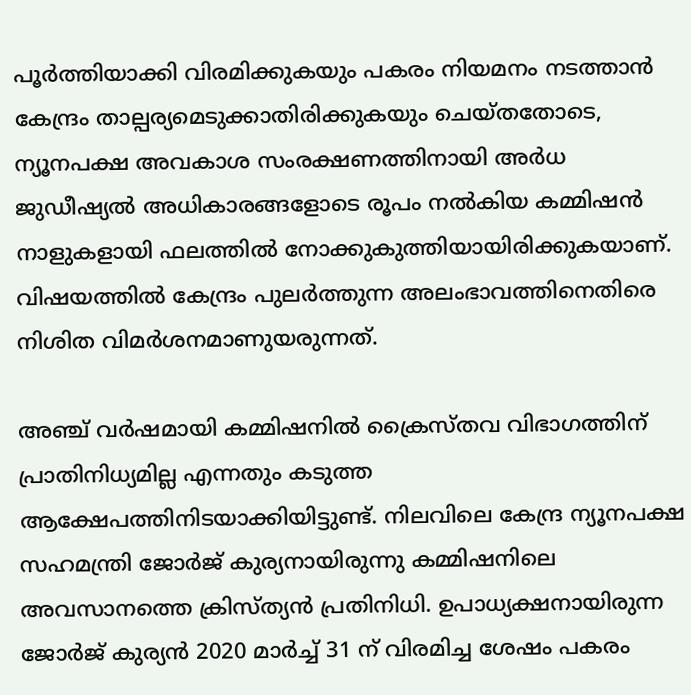പൂർത്തിയാക്കി വിരമിക്കുകയും പകരം നിയമനം നടത്താൻ കേന്ദ്രം താല്പര്യമെടുക്കാതിരിക്കുകയും ചെയ്തതോടെ, ന്യൂനപക്ഷ അവകാശ സംരക്ഷണത്തിനായി അർധ ജുഡീഷ്യൽ അധികാരങ്ങളോടെ രൂപം നൽകിയ കമ്മിഷൻ നാളുകളായി ഫലത്തിൽ നോക്കുകുത്തിയായിരിക്കുകയാണ്. വിഷയത്തിൽ കേന്ദ്രം പുലർത്തുന്ന അലംഭാവത്തിനെതിരെ നിശിത വിമർശനമാണുയരുന്നത്.

അഞ്ച് വർഷമായി കമ്മിഷനിൽ ക്രൈസ്തവ വിഭാഗത്തിന് പ്രാതിനിധ്യമില്ല എന്നതും കടുത്ത ആക്ഷേപത്തിനിടയാക്കിയിട്ടുണ്ട്. നിലവിലെ കേന്ദ്ര ന്യൂനപക്ഷ സഹമന്ത്രി ജോർജ് കുര്യനായിരുന്നു കമ്മിഷനിലെ അവസാനത്തെ ക്രിസ്ത്യൻ പ്രതിനിധി. ഉപാധ്യക്ഷനായിരുന്ന ജോർജ് കുര്യൻ 2020 മാർച്ച് 31 ന് വിരമിച്ച ശേഷം പകരം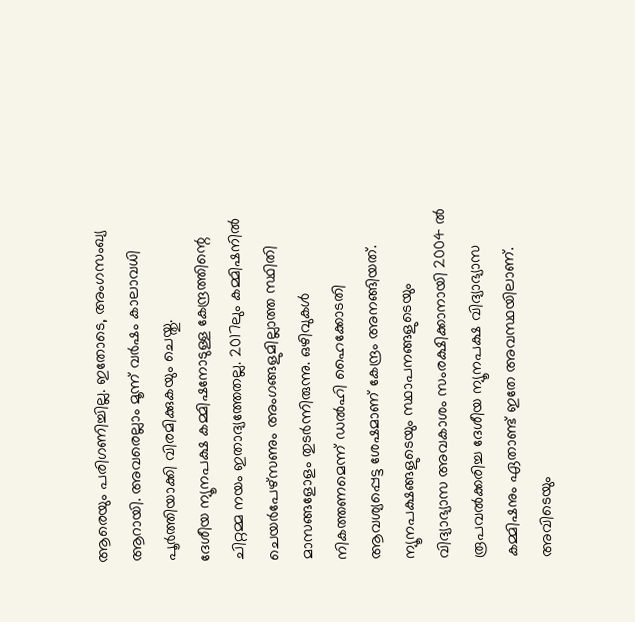ആരെയും പരിഗണിച്ചില്ല. ഇതോടെ, അംഗസംഖ്യ ആറായി. അവരെല്ലാം മൂന്ന് വർഷം കാലാവധി പൂർത്തിയാക്കി വിരമിക്കുകയും ചെയ്തു.
ദേശീയ ന്യൂനപക്ഷ കമ്മിഷനോടുള്ള കേന്ദ്രത്തിന്റെ ചിറ്റമ്മ നയം ഇതാദ്യത്തേതല്ല. 2017ലും കമ്മിഷനിൽ ചെയർപേഴ്സണും അംഗങ്ങളുമില്ലാത്ത സ്ഥിതി മാസങ്ങളോളം തുടർന്നിരുന്നു. ഒഴിവുകൾ നികത്തണമെന്ന് ഡൽഹി ഹൈക്കോടതി ആവശ്യപ്പെട്ട ശേഷമാണ് കേന്ദ്രം അനങ്ങിയത്. ന്യൂനപക്ഷങ്ങളുടെയും സ്ഥാപനങ്ങളുടെയും വിദ്യാഭ്യാസ അവകാശം സംരക്ഷിക്കാനായി 2004 ൽ രൂപവല്‍ക്കരിച്ച ദേശീയ ന്യൂനപക്ഷ വിദ്യാഭ്യാസ കമ്മിഷനും ഏതാണ്ട് ഇതേ അവസ്ഥയിലാണ്. അവിടെയും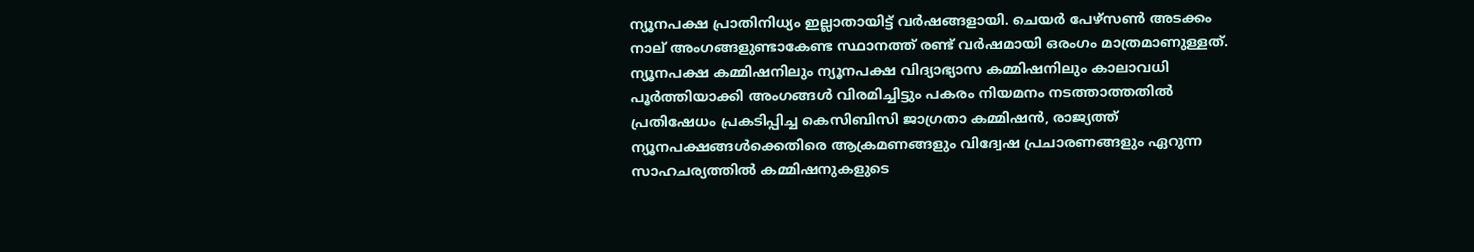ന്യൂനപക്ഷ പ്രാതിനിധ്യം ഇല്ലാതായിട്ട് വർഷങ്ങളായി. ചെയർ പേഴ്സണ്‍ അടക്കം നാല് അംഗങ്ങളുണ്ടാകേണ്ട സ്ഥാനത്ത് രണ്ട് വർഷമായി ഒരംഗം മാത്രമാണുള്ളത്. ന്യൂനപക്ഷ കമ്മിഷനിലും ന്യൂനപക്ഷ വിദ്യാഭ്യാസ കമ്മിഷനിലും കാലാവധി പൂർത്തിയാക്കി അംഗങ്ങൾ വിരമിച്ചിട്ടും പകരം നിയമനം നടത്താത്തതിൽ പ്രതിഷേധം പ്രകടിപ്പിച്ച കെസിബിസി ജാഗ്രതാ കമ്മിഷൻ, രാജ്യത്ത് ന്യൂനപക്ഷങ്ങൾക്കെതിരെ ആക്രമണങ്ങളും വിദ്വേഷ പ്രചാരണങ്ങളും ഏറുന്ന സാഹചര്യത്തിൽ കമ്മിഷനുകളുടെ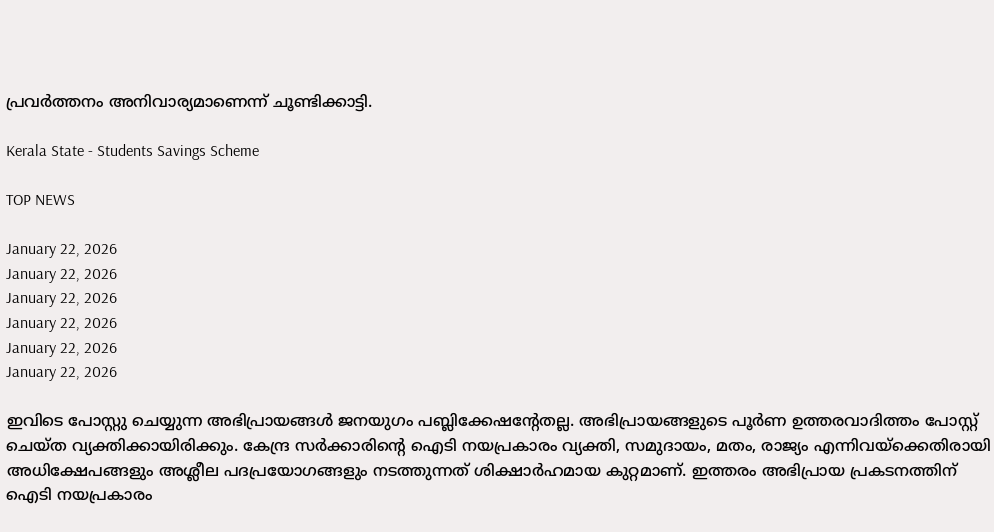പ്രവർത്തനം അനിവാര്യമാണെന്ന് ചൂണ്ടിക്കാട്ടി.

Kerala State - Students Savings Scheme

TOP NEWS

January 22, 2026
January 22, 2026
January 22, 2026
January 22, 2026
January 22, 2026
January 22, 2026

ഇവിടെ പോസ്റ്റു ചെയ്യുന്ന അഭിപ്രായങ്ങള്‍ ജനയുഗം പബ്ലിക്കേഷന്റേതല്ല. അഭിപ്രായങ്ങളുടെ പൂര്‍ണ ഉത്തരവാദിത്തം പോസ്റ്റ് ചെയ്ത വ്യക്തിക്കായിരിക്കും. കേന്ദ്ര സര്‍ക്കാരിന്റെ ഐടി നയപ്രകാരം വ്യക്തി, സമുദായം, മതം, രാജ്യം എന്നിവയ്‌ക്കെതിരായി അധിക്ഷേപങ്ങളും അശ്ലീല പദപ്രയോഗങ്ങളും നടത്തുന്നത് ശിക്ഷാര്‍ഹമായ കുറ്റമാണ്. ഇത്തരം അഭിപ്രായ പ്രകടനത്തിന് ഐടി നയപ്രകാരം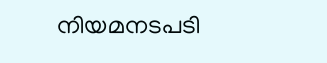നിയമനടപടി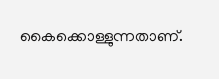കൈക്കൊള്ളുന്നതാണ്.